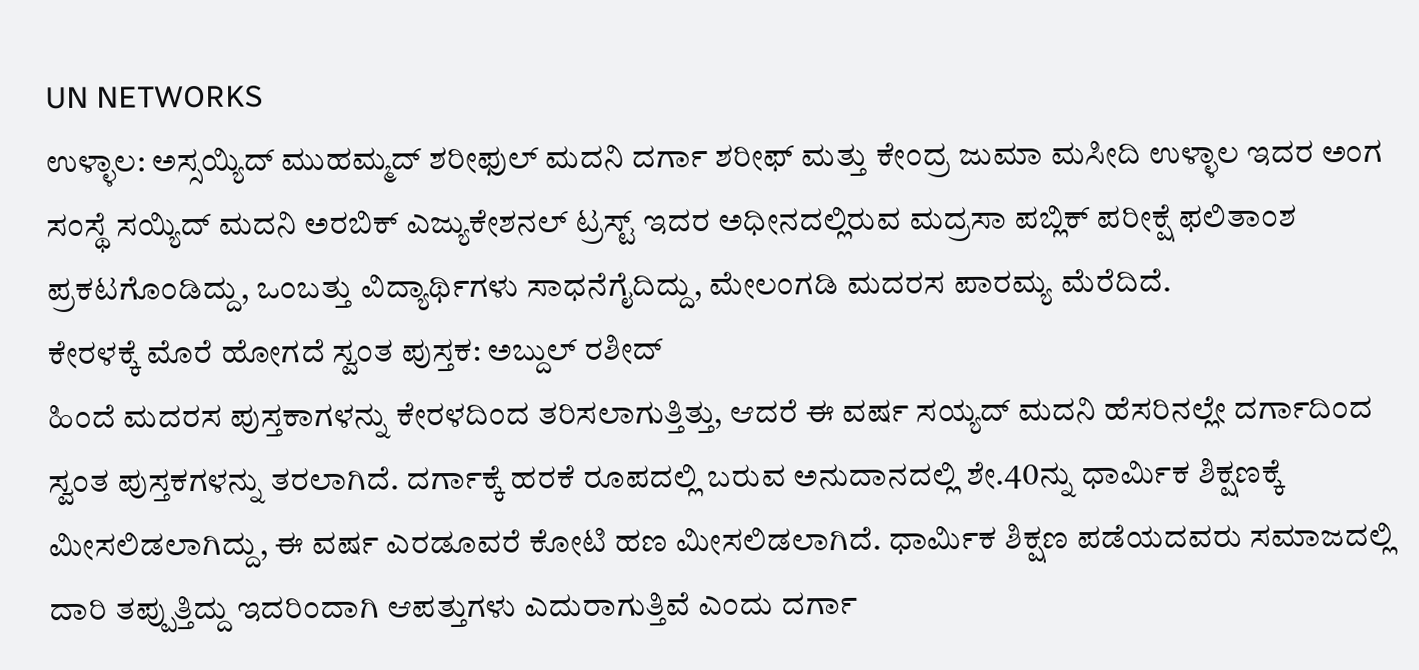UN NETWORKS
ಉಳ್ಳಾಲ: ಅಸ್ಸಯ್ಯಿದ್ ಮುಹಮ್ಮದ್ ಶರೀಫುಲ್ ಮದನಿ ದರ್ಗಾ ಶರೀಫ್ ಮತ್ತು ಕೇಂದ್ರ ಜುಮಾ ಮಸೀದಿ ಉಳ್ಳಾಲ ಇದರ ಅಂಗ ಸಂಸ್ಥೆ ಸಯ್ಯಿದ್ ಮದನಿ ಅರಬಿಕ್ ಎಜ್ಯುಕೇಶನಲ್ ಟ್ರಸ್ಟ್ ಇದರ ಅಧೀನದಲ್ಲಿರುವ ಮದ್ರಸಾ ಪಬ್ಲಿಕ್ ಪರೀಕ್ಷೆ ಫಲಿತಾಂಶ ಪ್ರಕಟಗೊಂಡಿದ್ದು, ಒಂಬತ್ತು ವಿದ್ಯಾರ್ಥಿಗಳು ಸಾಧನೆಗೈದಿದ್ದು, ಮೇಲಂಗಡಿ ಮದರಸ ಪಾರಮ್ಯ ಮೆರೆದಿದೆ.
ಕೇರಳಕ್ಕೆ ಮೊರೆ ಹೋಗದೆ ಸ್ವಂತ ಪುಸ್ತಕ: ಅಬ್ದುಲ್ ರಶೀದ್
ಹಿಂದೆ ಮದರಸ ಪುಸ್ತಕಾಗಳನ್ನು ಕೇರಳದಿಂದ ತರಿಸಲಾಗುತ್ತಿತ್ತು, ಆದರೆ ಈ ವರ್ಷ ಸಯ್ಯದ್ ಮದನಿ ಹೆಸರಿನಲ್ಲೇ ದರ್ಗಾದಿಂದ ಸ್ವಂತ ಪುಸ್ತಕಗಳನ್ನು ತರಲಾಗಿದೆ. ದರ್ಗಾಕ್ಕೆ ಹರಕೆ ರೂಪದಲ್ಲಿ ಬರುವ ಅನುದಾನದಲ್ಲಿ ಶೇ.40ನ್ನು ಧಾರ್ಮಿಕ ಶಿಕ್ಷಣಕ್ಕೆ ಮೀಸಲಿಡಲಾಗಿದ್ದು, ಈ ವರ್ಷ ಎರಡೂವರೆ ಕೋಟಿ ಹಣ ಮೀಸಲಿಡಲಾಗಿದೆ. ಧಾರ್ಮಿಕ ಶಿಕ್ಷಣ ಪಡೆಯದವರು ಸಮಾಜದಲ್ಲಿ ದಾರಿ ತಪ್ಪುತ್ತಿದ್ದು ಇದರಿಂದಾಗಿ ಆಪತ್ತುಗಳು ಎದುರಾಗುತ್ತಿವೆ ಎಂದು ದರ್ಗಾ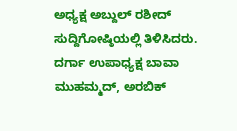ಅಧ್ಯಕ್ಷ ಅಬ್ದುಲ್ ರಶೀದ್ ಸುದ್ದಿಗೋಷ್ಠಿಯಲ್ಲಿ ತಿಳಿಸಿದರು.
ದರ್ಗಾ ಉಪಾಧ್ಯಕ್ಷ ಬಾವಾ ಮುಹಮ್ಮದ್, ಅರಬಿಕ್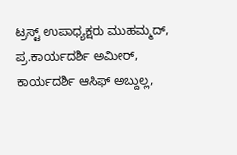ಟ್ರಸ್ಟ್ ಉಪಾಧ್ಯಕ್ಷರು ಮುಹಮ್ಮದ್, ಪ್ರ.ಕಾರ್ಯದರ್ಶಿ ಅಮೀರ್, ಕಾರ್ಯದರ್ಶಿ ಆಸಿಫ್ ಅಬ್ದುಲ್ಲ,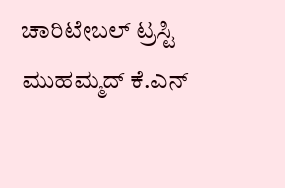ಚಾರಿಟೇಬಲ್ ಟ್ರಸ್ಟಿ ಮುಹಮ್ಮದ್ ಕೆ.ಎನ್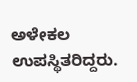ಅಳೇಕಲ ಉಪಸ್ಥಿತರಿದ್ದರು.